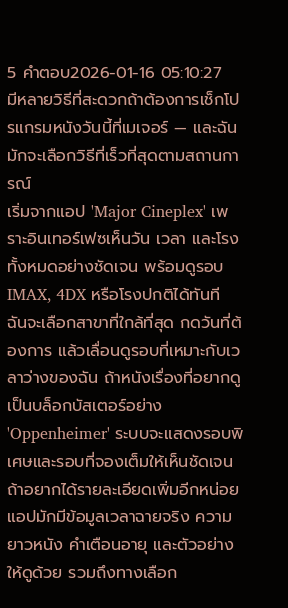5 คำตอบ2026-01-16 05:10:27
มีหลายวิธีที่สะดวกถ้าต้องการเช็กโปรแกรมหนังวันนี้ที่เมเจอร์ — และฉันมักจะเลือกวิธีที่เร็วที่สุดตามสถานการณ์
เริ่มจากแอป 'Major Cineplex' เพราะอินเทอร์เฟซเห็นวัน เวลา และโรงทั้งหมดอย่างชัดเจน พร้อมดูรอบ IMAX, 4DX หรือโรงปกติได้ทันที ฉันจะเลือกสาขาที่ใกล้ที่สุด กดวันที่ต้องการ แล้วเลื่อนดูรอบที่เหมาะกับเวลาว่างของฉัน ถ้าหนังเรื่องที่อยากดูเป็นบล็อกบัสเตอร์อย่าง 'Oppenheimer' ระบบจะแสดงรอบพิเศษและรอบที่จองเต็มให้เห็นชัดเจน
ถ้าอยากได้รายละเอียดเพิ่มอีกหน่อย แอปมักมีข้อมูลเวลาฉายจริง ความยาวหนัง คำเตือนอายุ และตัวอย่างให้ดูด้วย รวมถึงทางเลือก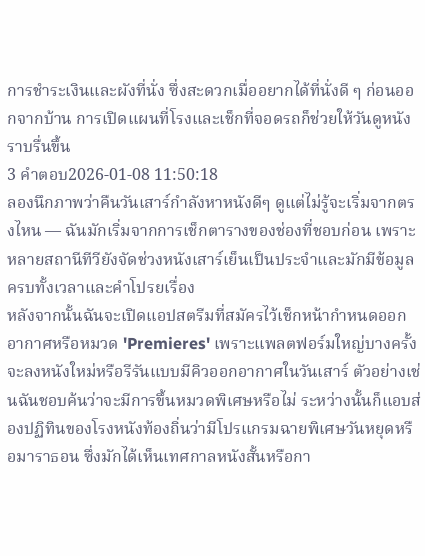การชำระเงินและผังที่นั่ง ซึ่งสะดวกเมื่ออยากได้ที่นั่งดี ๆ ก่อนออกจากบ้าน การเปิดแผนที่โรงและเช็กที่จอดรถก็ช่วยให้วันดูหนังราบรื่นขึ้น
3 คำตอบ2026-01-08 11:50:18
ลองนึกภาพว่าคืนวันเสาร์กำลังหาหนังดีๆ ดูแต่ไม่รู้จะเริ่มจากตรงไหน — ฉันมักเริ่มจากการเช็กตารางของช่องที่ชอบก่อน เพราะหลายสถานีทีวียังจัดช่วงหนังเสาร์เย็นเป็นประจำและมักมีข้อมูลครบทั้งเวลาและคำโปรยเรื่อง
หลังจากนั้นฉันจะเปิดแอปสตรีมที่สมัครไว้เช็กหน้ากำหนดออกอากาศหรือหมวด 'Premieres' เพราะแพลตฟอร์มใหญ่บางครั้งจะลงหนังใหม่หรือรีรันแบบมีคิวออกอากาศในวันเสาร์ ตัวอย่างเช่นฉันชอบค้นว่าจะมีการขึ้นหมวดพิเศษหรือไม่ ระหว่างนั้นก็แอบส่องปฏิทินของโรงหนังท้องถิ่นว่ามีโปรแกรมฉายพิเศษวันหยุดหรือมาราธอน ซึ่งมักได้เห็นเทศกาลหนังสั้นหรือกา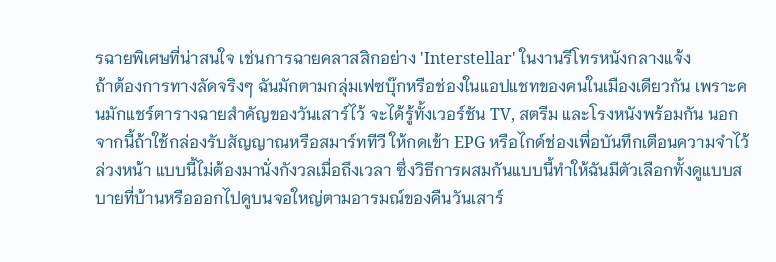รฉายพิเศษที่น่าสนใจ เช่นการฉายคลาสสิกอย่าง 'Interstellar' ในงานรีโทรหนังกลางแจ้ง
ถ้าต้องการทางลัดจริงๆ ฉันมักตามกลุ่มเฟซบุ๊กหรือช่องในแอปแชทของคนในเมืองเดียวกัน เพราะคนมักแชร์ตารางฉายสำคัญของวันเสาร์ไว้ จะได้รู้ทั้งเวอร์ชัน TV, สตรีม และโรงหนังพร้อมกัน นอกจากนี้ถ้าใช้กล่องรับสัญญาณหรือสมาร์ททีวี ให้กดเข้า EPG หรือไกด์ช่องเพื่อบันทึกเตือนความจำไว้ล่วงหน้า แบบนี้ไม่ต้องมานั่งกังวลเมื่อถึงเวลา ซึ่งวิธีการผสมกันแบบนี้ทำให้ฉันมีตัวเลือกทั้งดูแบบสบายที่บ้านหรือออกไปดูบนจอใหญ่ตามอารมณ์ของคืนวันเสาร์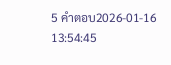5 คำตอบ2026-01-16 13:54:45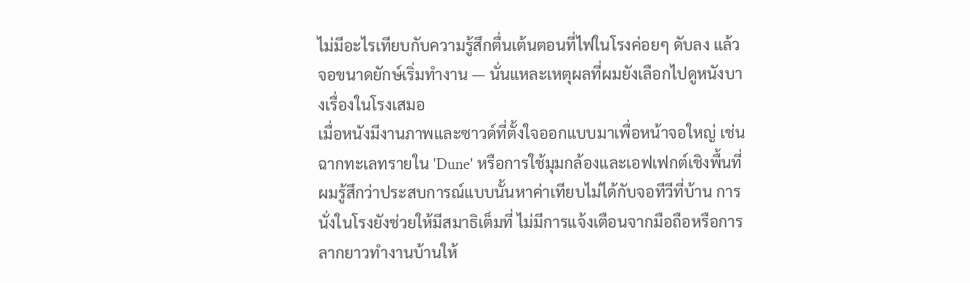ไม่มีอะไรเทียบกับความรู้สึกตื่นเต้นตอนที่ไฟในโรงค่อยๆ ดับลง แล้วจอขนาดยักษ์เริ่มทำงาน — นั่นแหละเหตุผลที่ผมยังเลือกไปดูหนังบางเรื่องในโรงเสมอ
เมื่อหนังมีงานภาพและซาวด์ที่ตั้งใจออกแบบมาเพื่อหน้าจอใหญ่ เช่นฉากทะเลทรายใน 'Dune' หรือการใช้มุมกล้องและเอฟเฟกต์เชิงพื้นที่ ผมรู้สึกว่าประสบการณ์แบบนั้นหาค่าเทียบไม่ได้กับจอทีวีที่บ้าน การนั่งในโรงยังช่วยให้มีสมาธิเต็มที่ ไม่มีการแจ้งเตือนจากมือถือหรือการลากยาวทำงานบ้านให้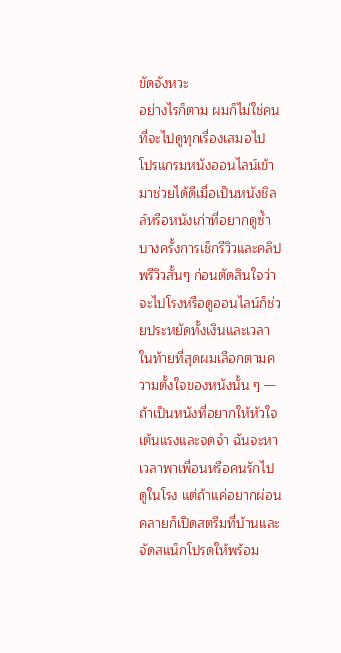ขัดจังหวะ
อย่างไรก็ตาม ผมก็ไม่ใช่คนที่จะไปดูทุกเรื่องเสมอไป โปรแกรมหนังออนไลน์เข้ามาช่วยได้ดีเมื่อเป็นหนังชิลล์หรือหนังเก่าที่อยากดูซ้ำ บางครั้งการเช็กรีวิวและคลิปพรีวิวสั้นๆ ก่อนตัดสินใจว่าจะไปโรงหรือดูออนไลน์ก็ช่วยประหยัดทั้งเงินและเวลา ในท้ายที่สุดผมเลือกตามความตั้งใจของหนังนั้น ๆ — ถ้าเป็นหนังที่อยากให้หัวใจเต้นแรงและจดจำ ฉันจะหาเวลาพาเพื่อนหรือคนรักไปดูในโรง แต่ถ้าแค่อยากผ่อนคลายก็เปิดสตรีมที่บ้านและจัดสแน็กโปรดให้พร้อม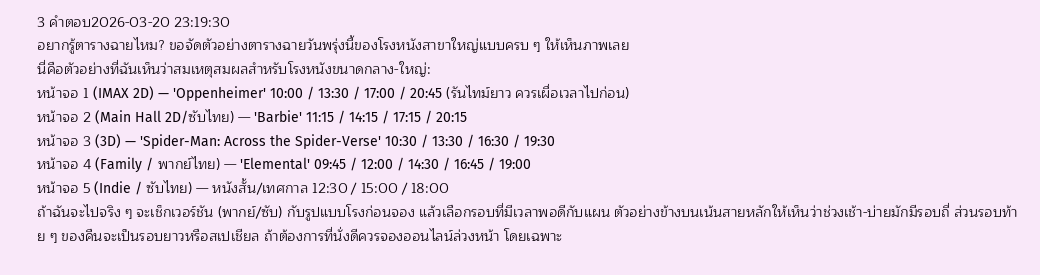3 คำตอบ2026-03-20 23:19:30
อยากรู้ตารางฉายไหม? ขอจัดตัวอย่างตารางฉายวันพรุ่งนี้ของโรงหนังสาขาใหญ่แบบครบ ๆ ให้เห็นภาพเลย
นี่คือตัวอย่างที่ฉันเห็นว่าสมเหตุสมผลสำหรับโรงหนังขนาดกลาง-ใหญ่:
หน้าจอ 1 (IMAX 2D) — 'Oppenheimer' 10:00 / 13:30 / 17:00 / 20:45 (รันไทม์ยาว ควรเผื่อเวลาไปก่อน)
หน้าจอ 2 (Main Hall 2D/ซับไทย) — 'Barbie' 11:15 / 14:15 / 17:15 / 20:15
หน้าจอ 3 (3D) — 'Spider-Man: Across the Spider-Verse' 10:30 / 13:30 / 16:30 / 19:30
หน้าจอ 4 (Family / พากย์ไทย) — 'Elemental' 09:45 / 12:00 / 14:30 / 16:45 / 19:00
หน้าจอ 5 (Indie / ซับไทย) — หนังสั้น/เทศกาล 12:30 / 15:00 / 18:00
ถ้าฉันจะไปจริง ๆ จะเช็กเวอร์ชัน (พากย์/ซับ) กับรูปแบบโรงก่อนจอง แล้วเลือกรอบที่มีเวลาพอดีกับแผน ตัวอย่างข้างบนเน้นสายหลักให้เห็นว่าช่วงเช้า-บ่ายมักมีรอบถี่ ส่วนรอบท้าย ๆ ของคืนจะเป็นรอบยาวหรือสเปเชียล ถ้าต้องการที่นั่งดีควรจองออนไลน์ล่วงหน้า โดยเฉพาะ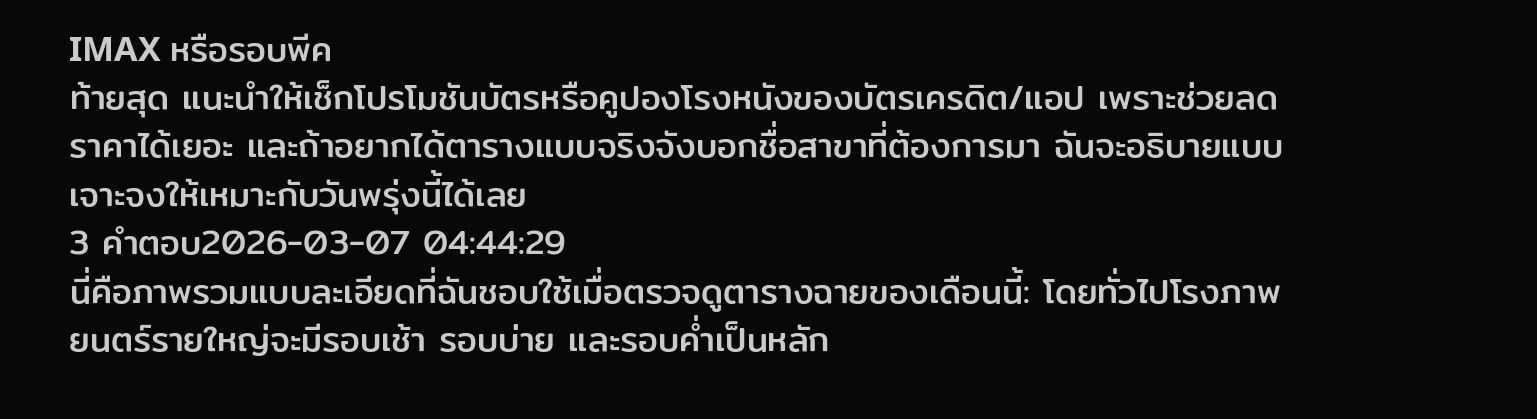IMAX หรือรอบพีค
ท้ายสุด แนะนำให้เช็กโปรโมชันบัตรหรือคูปองโรงหนังของบัตรเครดิต/แอป เพราะช่วยลดราคาได้เยอะ และถ้าอยากได้ตารางแบบจริงจังบอกชื่อสาขาที่ต้องการมา ฉันจะอธิบายแบบเจาะจงให้เหมาะกับวันพรุ่งนี้ได้เลย
3 คำตอบ2026-03-07 04:44:29
นี่คือภาพรวมแบบละเอียดที่ฉันชอบใช้เมื่อตรวจดูตารางฉายของเดือนนี้: โดยทั่วไปโรงภาพยนตร์รายใหญ่จะมีรอบเช้า รอบบ่าย และรอบค่ำเป็นหลัก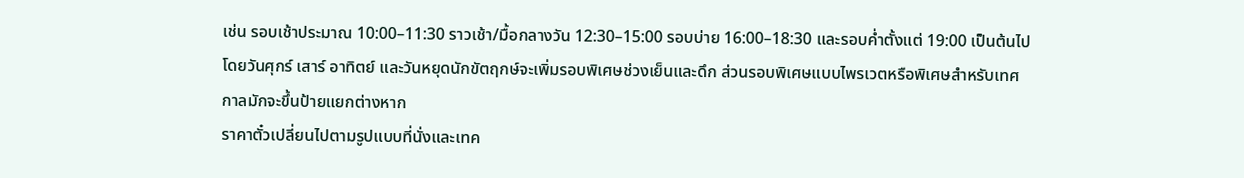เช่น รอบเช้าประมาณ 10:00–11:30 ราวเช้า/มื้อกลางวัน 12:30–15:00 รอบบ่าย 16:00–18:30 และรอบค่ำตั้งแต่ 19:00 เป็นต้นไป โดยวันศุกร์ เสาร์ อาทิตย์ และวันหยุดนักขัตฤกษ์จะเพิ่มรอบพิเศษช่วงเย็นและดึก ส่วนรอบพิเศษแบบไพรเวตหรือพิเศษสำหรับเทศกาลมักจะขึ้นป้ายแยกต่างหาก
ราคาตั๋วเปลี่ยนไปตามรูปแบบที่นั่งและเทค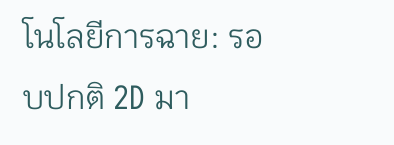โนโลยีการฉาย: รอบปกติ 2D มา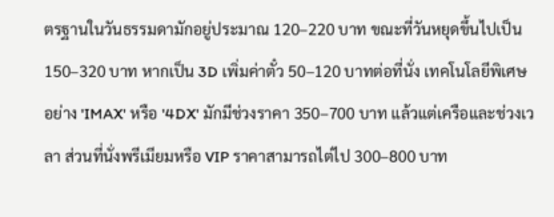ตรฐานในวันธรรมดามักอยู่ประมาณ 120–220 บาท ขณะที่วันหยุดขึ้นไปเป็น 150–320 บาท หากเป็น 3D เพิ่มค่าตั๋ว 50–120 บาทต่อที่นั่ง เทคโนโลยีพิเศษอย่าง 'IMAX' หรือ '4DX' มักมีช่วงราคา 350–700 บาท แล้วแต่เครือและช่วงเวลา ส่วนที่นั่งพรีเมียมหรือ VIP ราคาสามารถไต่ไป 300–800 บาท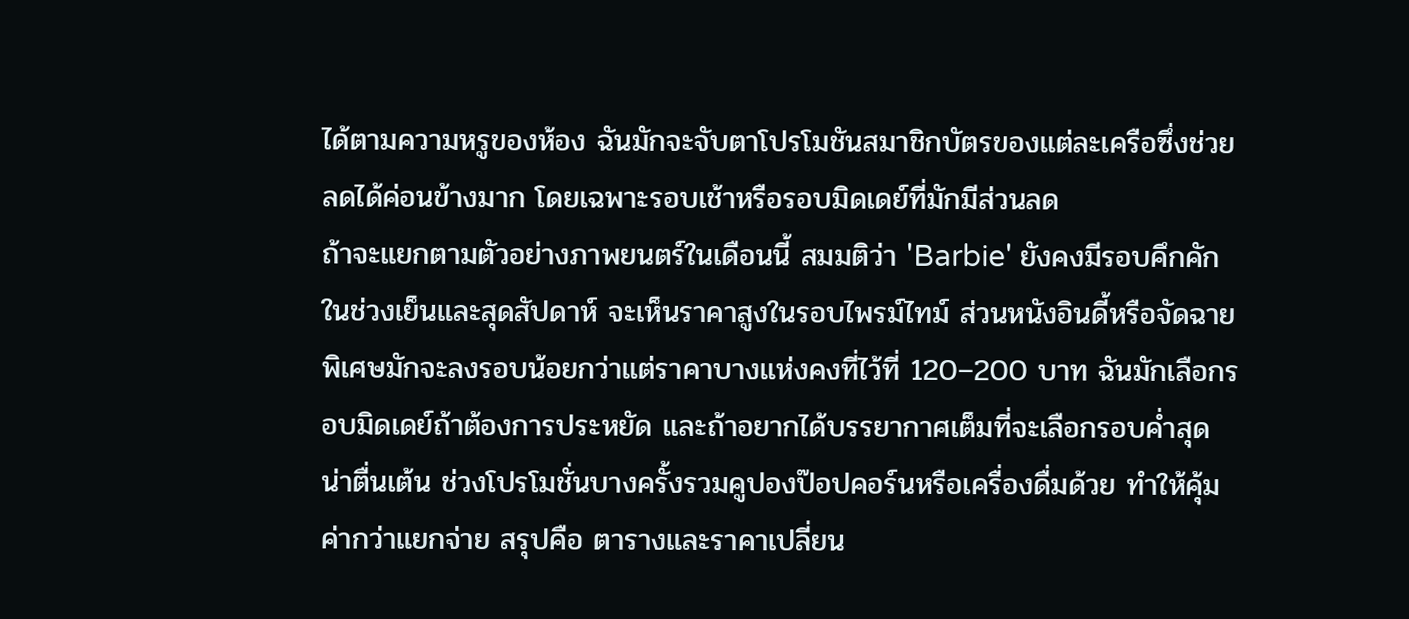ได้ตามความหรูของห้อง ฉันมักจะจับตาโปรโมชันสมาชิกบัตรของแต่ละเครือซึ่งช่วยลดได้ค่อนข้างมาก โดยเฉพาะรอบเช้าหรือรอบมิดเดย์ที่มักมีส่วนลด
ถ้าจะแยกตามตัวอย่างภาพยนตร์ในเดือนนี้ สมมติว่า 'Barbie' ยังคงมีรอบคึกคักในช่วงเย็นและสุดสัปดาห์ จะเห็นราคาสูงในรอบไพรม์ไทม์ ส่วนหนังอินดี้หรือจัดฉายพิเศษมักจะลงรอบน้อยกว่าแต่ราคาบางแห่งคงที่ไว้ที่ 120–200 บาท ฉันมักเลือกรอบมิดเดย์ถ้าต้องการประหยัด และถ้าอยากได้บรรยากาศเต็มที่จะเลือกรอบค่ำสุดน่าตื่นเต้น ช่วงโปรโมชั่นบางครั้งรวมคูปองป๊อปคอร์นหรือเครื่องดื่มด้วย ทำให้คุ้มค่ากว่าแยกจ่าย สรุปคือ ตารางและราคาเปลี่ยน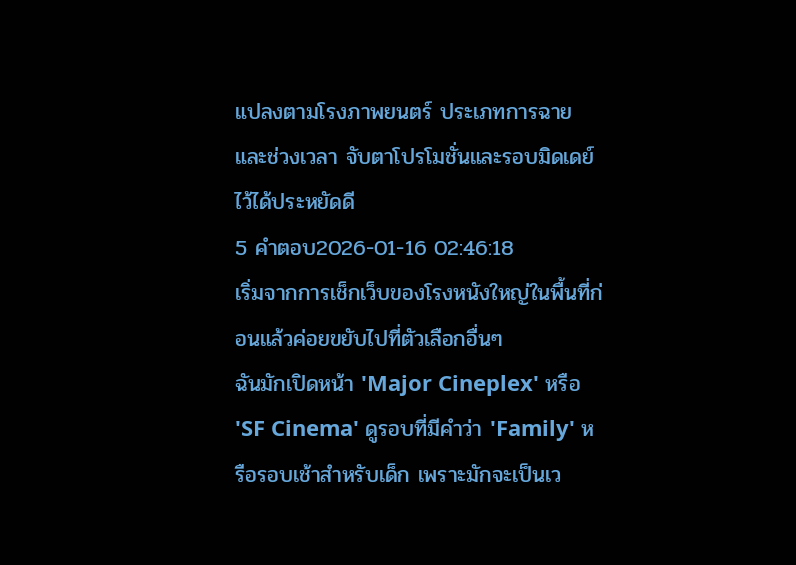แปลงตามโรงภาพยนตร์ ประเภทการฉาย และช่วงเวลา จับตาโปรโมชั่นและรอบมิดเดย์ไว้ได้ประหยัดดี
5 คำตอบ2026-01-16 02:46:18
เริ่มจากการเช็กเว็บของโรงหนังใหญ่ในพื้นที่ก่อนแล้วค่อยขยับไปที่ตัวเลือกอื่นๆ
ฉันมักเปิดหน้า 'Major Cineplex' หรือ 'SF Cinema' ดูรอบที่มีคำว่า 'Family' หรือรอบเช้าสำหรับเด็ก เพราะมักจะเป็นเว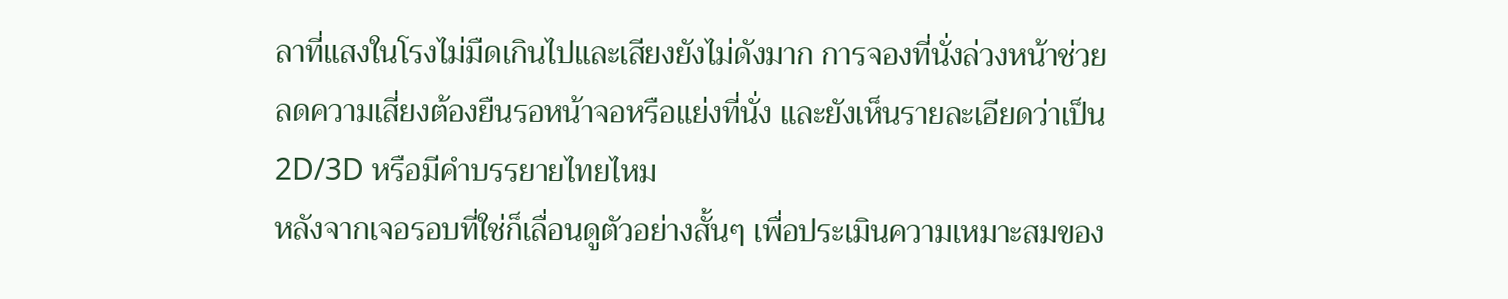ลาที่แสงในโรงไม่มืดเกินไปและเสียงยังไม่ดังมาก การจองที่นั่งล่วงหน้าช่วยลดความเสี่ยงต้องยืนรอหน้าจอหรือแย่งที่นั่ง และยังเห็นรายละเอียดว่าเป็น 2D/3D หรือมีคำบรรยายไทยไหม
หลังจากเจอรอบที่ใช่ก็เลื่อนดูตัวอย่างสั้นๆ เพื่อประเมินความเหมาะสมของ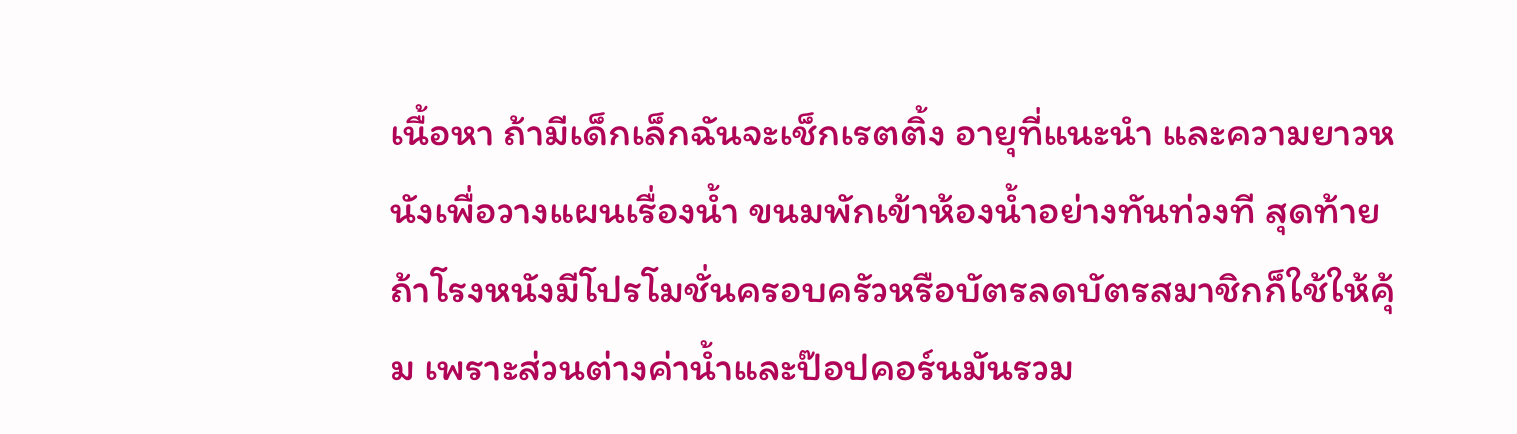เนื้อหา ถ้ามีเด็กเล็กฉันจะเช็กเรตติ้ง อายุที่แนะนำ และความยาวหนังเพื่อวางแผนเรื่องน้ำ ขนมพักเข้าห้องน้ำอย่างทันท่วงที สุดท้ายถ้าโรงหนังมีโปรโมชั่นครอบครัวหรือบัตรลดบัตรสมาชิกก็ใช้ให้คุ้ม เพราะส่วนต่างค่าน้ำและป๊อปคอร์นมันรวม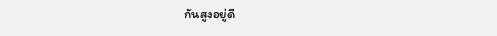กันสูงอยู่ดี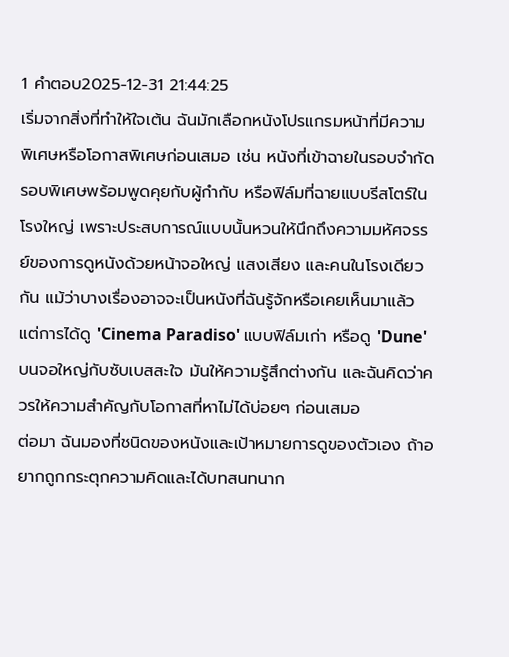1 คำตอบ2025-12-31 21:44:25
เริ่มจากสิ่งที่ทำให้ใจเต้น ฉันมักเลือกหนังโปรแกรมหน้าที่มีความพิเศษหรือโอกาสพิเศษก่อนเสมอ เช่น หนังที่เข้าฉายในรอบจำกัด รอบพิเศษพร้อมพูดคุยกับผู้กำกับ หรือฟิล์มที่ฉายแบบรีสโตร์ในโรงใหญ่ เพราะประสบการณ์แบบนั้นหวนให้นึกถึงความมหัศจรรย์ของการดูหนังด้วยหน้าจอใหญ่ แสงเสียง และคนในโรงเดียวกัน แม้ว่าบางเรื่องอาจจะเป็นหนังที่ฉันรู้จักหรือเคยเห็นมาแล้ว แต่การได้ดู 'Cinema Paradiso' แบบฟิล์มเก่า หรือดู 'Dune' บนจอใหญ่กับซับเบสสะใจ มันให้ความรู้สึกต่างกัน และฉันคิดว่าควรให้ความสำคัญกับโอกาสที่หาไม่ได้บ่อยๆ ก่อนเสมอ
ต่อมา ฉันมองที่ชนิดของหนังและเป้าหมายการดูของตัวเอง ถ้าอยากถูกกระตุกความคิดและได้บทสนทนาก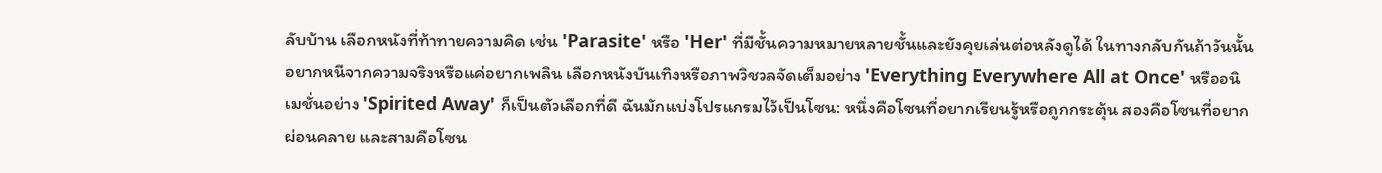ลับบ้าน เลือกหนังที่ท้าทายความคิด เช่น 'Parasite' หรือ 'Her' ที่มีชั้นความหมายหลายชั้นและยังคุยเล่นต่อหลังดูได้ ในทางกลับกันถ้าวันนั้นอยากหนีจากความจริงหรือแค่อยากเพลิน เลือกหนังบันเทิงหรือภาพวิชวลจัดเต็มอย่าง 'Everything Everywhere All at Once' หรืออนิเมชั่นอย่าง 'Spirited Away' ก็เป็นตัวเลือกที่ดี ฉันมักแบ่งโปรแกรมไว้เป็นโซน: หนึ่งคือโซนที่อยากเรียนรู้หรือถูกกระตุ้น สองคือโซนที่อยากผ่อนคลาย และสามคือโซน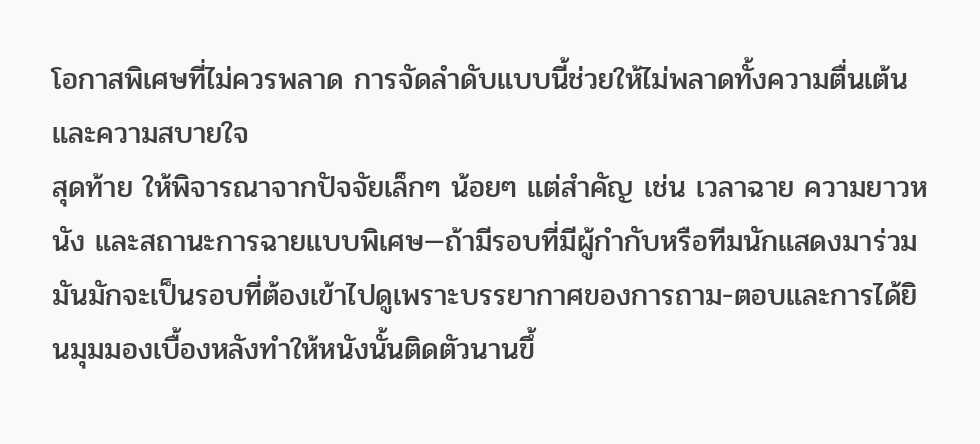โอกาสพิเศษที่ไม่ควรพลาด การจัดลำดับแบบนี้ช่วยให้ไม่พลาดทั้งความตื่นเต้นและความสบายใจ
สุดท้าย ให้พิจารณาจากปัจจัยเล็กๆ น้อยๆ แต่สำคัญ เช่น เวลาฉาย ความยาวหนัง และสถานะการฉายแบบพิเศษ—ถ้ามีรอบที่มีผู้กำกับหรือทีมนักแสดงมาร่วม มันมักจะเป็นรอบที่ต้องเข้าไปดูเพราะบรรยากาศของการถาม-ตอบและการได้ยินมุมมองเบื้องหลังทำให้หนังนั้นติดตัวนานขึ้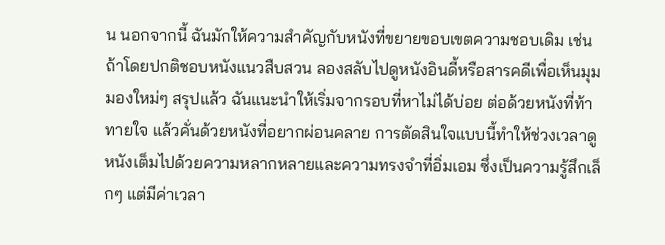น นอกจากนี้ ฉันมักให้ความสำคัญกับหนังที่ขยายขอบเขตความชอบเดิม เช่น ถ้าโดยปกติชอบหนังแนวสืบสวน ลองสลับไปดูหนังอินดี้หรือสารคดีเพื่อเห็นมุมมองใหม่ๆ สรุปแล้ว ฉันแนะนำให้เริ่มจากรอบที่หาไม่ได้บ่อย ต่อด้วยหนังที่ท้าทายใจ แล้วคั่นด้วยหนังที่อยากผ่อนคลาย การตัดสินใจแบบนี้ทำให้ช่วงเวลาดูหนังเต็มไปด้วยความหลากหลายและความทรงจำที่อิ่มเอม ซึ่งเป็นความรู้สึกเล็กๆ แต่มีค่าเวลา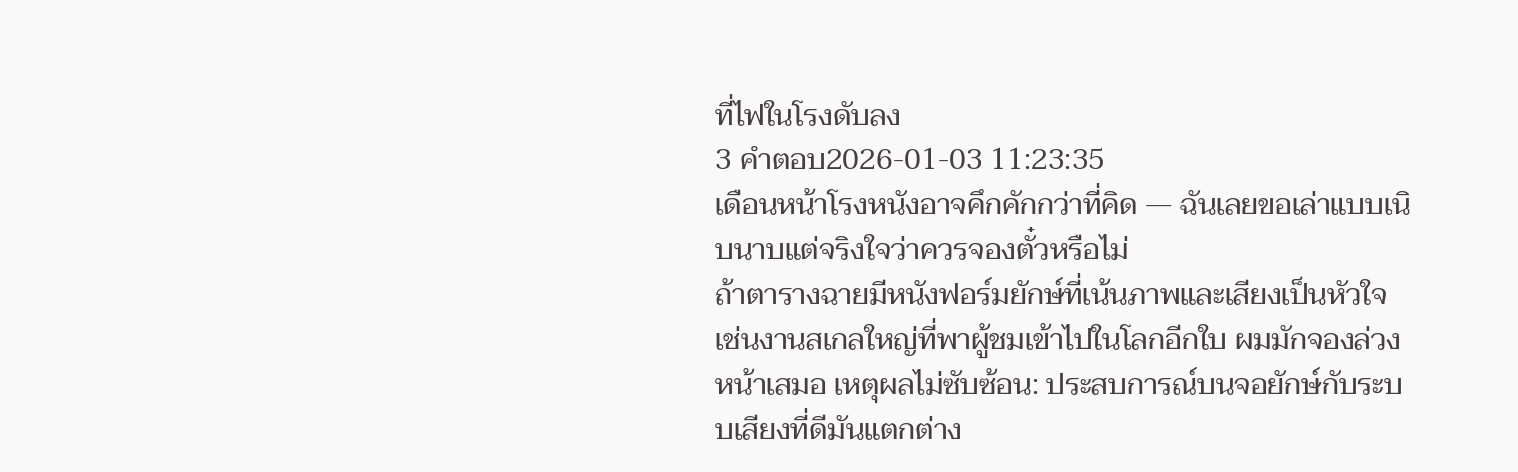ที่ไฟในโรงดับลง
3 คำตอบ2026-01-03 11:23:35
เดือนหน้าโรงหนังอาจคึกคักกว่าที่คิด — ฉันเลยขอเล่าแบบเนิบนาบแต่จริงใจว่าควรจองตั๋วหรือไม่
ถ้าตารางฉายมีหนังฟอร์มยักษ์ที่เน้นภาพและเสียงเป็นหัวใจ เช่นงานสเกลใหญ่ที่พาผู้ชมเข้าไปในโลกอีกใบ ผมมักจองล่วงหน้าเสมอ เหตุผลไม่ซับซ้อน: ประสบการณ์บนจอยักษ์กับระบบเสียงที่ดีมันแตกต่าง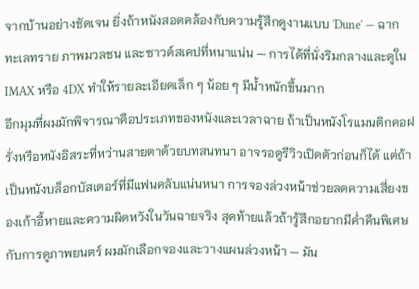จากบ้านอย่างชัดเจน ยิ่งถ้าหนังสอดคล้องกับความรู้สึกดูงานแบบ 'Dune' — ฉากทะเลทราย ภาพมวลชน และซาวด์สเคปที่หนาแน่น — การได้ที่นั่งริมกลางและดูใน IMAX หรือ 4DX ทำให้รายละเอียดเล็ก ๆ น้อย ๆ มีน้ำหนักขึ้นมาก
อีกมุมที่ผมมักพิจารณาคือประเภทของหนังและเวลาฉาย ถ้าเป็นหนังโรแมนติกคอฝรั่งหรือหนังอิสระที่หว่านสายตาด้วยบทสนทนา อาจรอดูรีวิวเปิดตัวก่อนก็ได้ แต่ถ้าเป็นหนังบล็อกบัสเตอร์ที่มีแฟนคลับแน่นหนา การจองล่วงหน้าช่วยลดความเสี่ยงของเก้าอี้หายและความผิดหวังในวันฉายจริง สุดท้ายแล้วถ้ารู้สึกอยากมีค่ำคืนพิเศษกับการดูภาพยนตร์ ผมมักเลือกจองและวางแผนล่วงหน้า — มัน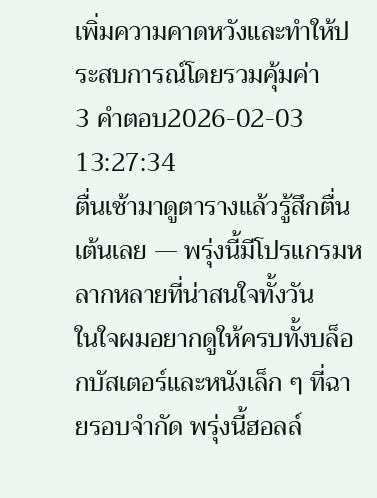เพิ่มความคาดหวังและทำให้ประสบการณ์โดยรวมคุ้มค่า
3 คำตอบ2026-02-03 13:27:34
ตื่นเช้ามาดูตารางแล้วรู้สึกตื่นเต้นเลย — พรุ่งนี้มีโปรแกรมหลากหลายที่น่าสนใจทั้งวัน
ในใจผมอยากดูให้ครบทั้งบล็อกบัสเตอร์และหนังเล็ก ๆ ที่ฉายรอบจำกัด พรุ่งนี้ฮอลล์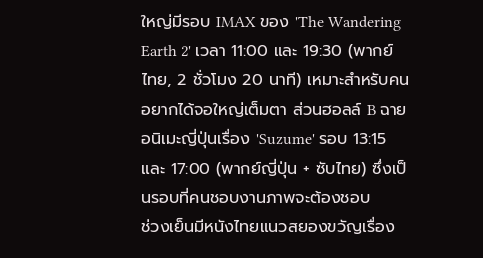ใหญ่มีรอบ IMAX ของ 'The Wandering Earth 2' เวลา 11:00 และ 19:30 (พากย์ไทย, 2 ชั่วโมง 20 นาที) เหมาะสำหรับคนอยากได้จอใหญ่เต็มตา ส่วนฮอลล์ B ฉายอนิเมะญี่ปุ่นเรื่อง 'Suzume' รอบ 13:15 และ 17:00 (พากย์ญี่ปุ่น + ซับไทย) ซึ่งเป็นรอบที่คนชอบงานภาพจะต้องชอบ
ช่วงเย็นมีหนังไทยแนวสยองขวัญเรื่อง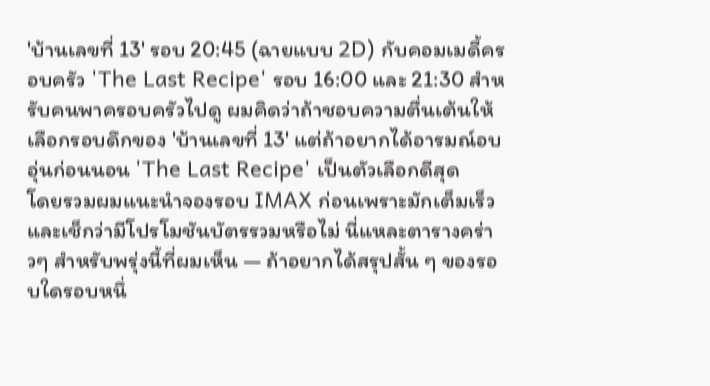'บ้านเลขที่ 13' รอบ 20:45 (ฉายแบบ 2D) กับคอมเมดี้ครอบครัว 'The Last Recipe' รอบ 16:00 และ 21:30 สำหรับคนพาครอบครัวไปดู ผมคิดว่าถ้าชอบความตื่นเต้นให้เลือกรอบดึกของ 'บ้านเลขที่ 13' แต่ถ้าอยากได้อารมณ์อบอุ่นก่อนนอน 'The Last Recipe' เป็นตัวเลือกดีสุด
โดยรวมผมแนะนำจองรอบ IMAX ก่อนเพราะมักเต็มเร็ว และเช็กว่ามีโปรโมชันบัตรรวมหรือไม่ นี่แหละตารางคร่าวๆ สำหรับพรุ่งนี้ที่ผมเห็น — ถ้าอยากได้สรุปสั้น ๆ ของรอบใดรอบหนึ่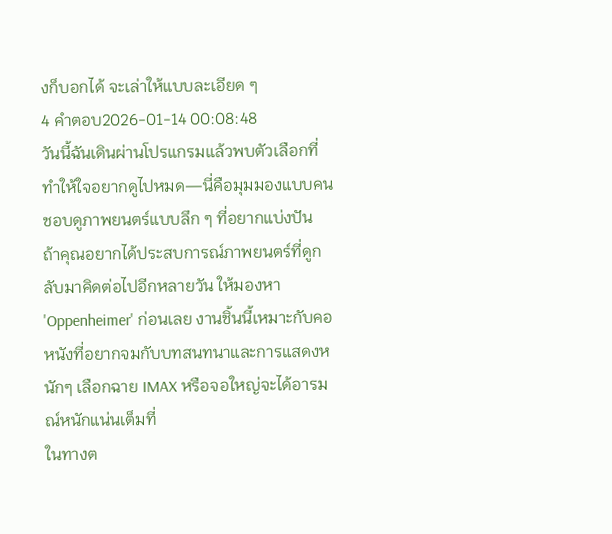งก็บอกได้ จะเล่าให้แบบละเอียด ๆ
4 คำตอบ2026-01-14 00:08:48
วันนี้ฉันเดินผ่านโปรแกรมแล้วพบตัวเลือกที่ทำให้ใจอยากดูไปหมด—นี่คือมุมมองแบบคนชอบดูภาพยนตร์แบบลึก ๆ ที่อยากแบ่งปัน
ถ้าคุณอยากได้ประสบการณ์ภาพยนตร์ที่ดูกลับมาคิดต่อไปอีกหลายวัน ให้มองหา 'Oppenheimer' ก่อนเลย งานชิ้นนี้เหมาะกับคอหนังที่อยากจมกับบทสนทนาและการแสดงหนักๆ เลือกฉาย IMAX หรือจอใหญ่จะได้อารมณ์หนักแน่นเต็มที่
ในทางต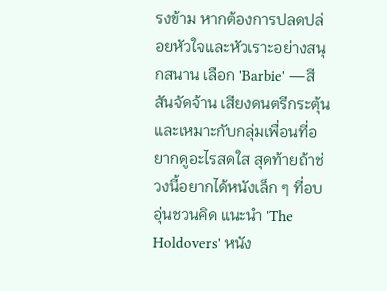รงข้าม หากต้องการปลดปล่อยหัวใจและหัวเราะอย่างสนุกสนาน เลือก 'Barbie' —สีสันจัดจ้าน เสียงดนตรีกระตุ้น และเหมาะกับกลุ่มเพื่อนที่อยากดูอะไรสดใส สุดท้ายถ้าช่วงนี้อยากได้หนังเล็ก ๆ ที่อบอุ่นชวนคิด แนะนำ 'The Holdovers' หนัง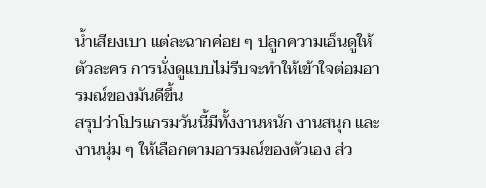น้ำเสียงเบา แต่ละฉากค่อย ๆ ปลูกความเอ็นดูให้ตัวละคร การนั่งดูแบบไม่รีบจะทำให้เข้าใจต่อมอารมณ์ของมันดีขึ้น
สรุปว่าโปรแกรมวันนี้มีทั้งงานหนัก งานสนุก และงานนุ่ม ๆ ให้เลือกตามอารมณ์ของตัวเอง ส่ว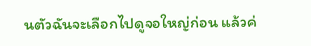นตัวฉันจะเลือกไปดูจอใหญ่ก่อน แล้วค่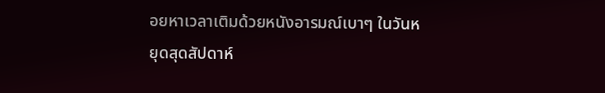อยหาเวลาเติมด้วยหนังอารมณ์เบาๆ ในวันหยุดสุดสัปดาห์